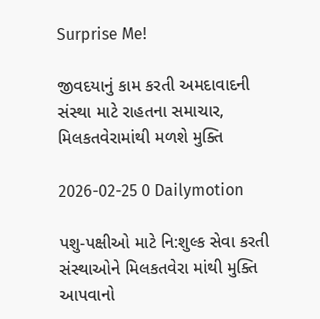Surprise Me!

જીવદયાનું કામ કરતી અમદાવાદની સંસ્થા માટે રાહતના સમાચાર, મિલકતવેરામાંથી મળશે મુક્તિ

2026-02-25 0 Dailymotion

પશુ-પક્ષીઓ માટે નિ:શુલ્ક સેવા કરતી સંસ્થાઓને મિલકતવેરા માંથી મુક્તિ આપવાનો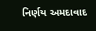નિર્ણય અમદાવાદ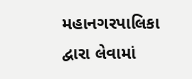મહાનગરપાલિકા દ્વારા લેવામાં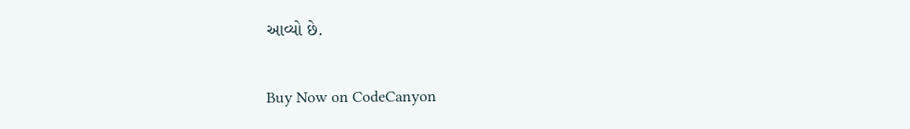આવ્યો છે.

Buy Now on CodeCanyon